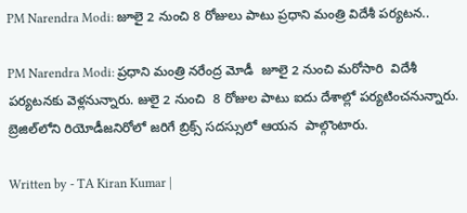PM Narendra Modi: జూలై 2 నుంచి 8 రోజులు పాటు ప్రధాని మంత్రి విదేశీ పర్యటన..

PM Narendra Modi: ప్రధాని మంత్రి నరేంద్ర మోడీ  జూలై 2 నుంచి మరోసారి  విదేశీ పర్యటనకు వెళ్లనున్నారు. జులై 2 నుంచి  8 రోజుల పాటు ఐదు దేశాల్లో పర్యటించనున్నారు. బ్రెజిల్‌లోని రియోడీజనిరోలో జరిగే బ్రిక్స్‌ సదస్సులో ఆయన  పాల్గొంటారు.

Written by - TA Kiran Kumar |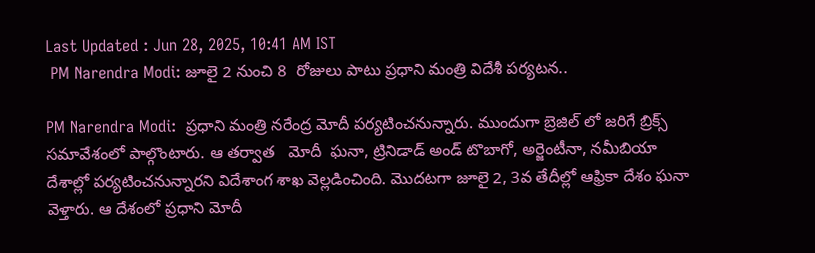Last Updated : Jun 28, 2025, 10:41 AM IST
 PM Narendra Modi: జూలై 2 నుంచి 8  రోజులు పాటు ప్రధాని మంత్రి విదేశీ పర్యటన..

PM Narendra Modi:  ప్రధాని మంత్రి నరేంద్ర మోదీ పర్యటించనున్నారు. ముందుగా బ్రెజిల్ లో జరిగే బ్రిక్స్ సమావేశంలో పాల్గొంటారు. ఆ తర్వాత   మోదీ  ఘనా, ట్రినిడాడ్‌ అండ్‌ టొబాగో, అర్జెంటీనా, నమీబియా దేశాల్లో పర్యటించనున్నారని విదేశాంగ శాఖ వెల్లడించింది. మొదటగా జూలై 2, 3వ తేదీల్లో ఆఫ్రికా దేశం ఘనా వెళ్తారు. ఆ దేశంలో ప్రధాని మోదీ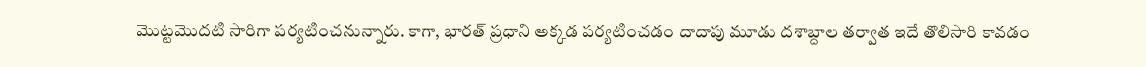మొట్టమొదటి సారిగా పర్యటించనున్నారు. కాగా, భారత్‌ ప్రధాని అక్కడ పర్యటించడం దాదాపు మూడు దశాబ్దాల తర్వాత ఇదే తొలిసారి కావడం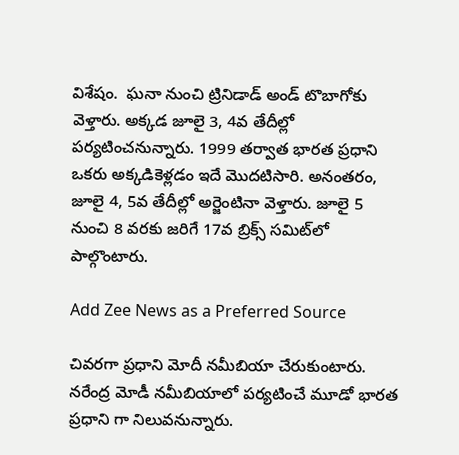విశేషం.  ఘనా నుంచి ట్రినిడాడ్‌ అండ్‌ టొబాగోకు వెళ్తారు. అక్కడ జూలై 3, 4వ తేదీల్లో పర్యటించనున్నారు. 1999 తర్వాత భారత ప్రధాని ఒకరు అక్కడికెళ్లడం ఇదే మొదటిసారి. అనంతరం, జూలై 4, 5వ తేదీల్లో అర్జెంటినా వెళ్తారు. జూలై 5 నుంచి 8 వరకు జరిగే 17వ బ్రిక్స్‌ సమిట్‌లో పాల్గొంటారు.

Add Zee News as a Preferred Source

చివరగా ప్రధాని మోదీ నమీబియా చేరుకుంటారు. నరేంద్ర మోడీ నమీబియాలో పర్యటించే మూడో భారత ప్రధాని గా నిలువనున్నారు.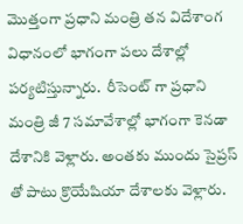మొత్తంగా ప్రధాని మంత్రి తన విదేశాంగ విధానంలో భాగంగా పలు దేశాల్లో పర్యటిస్తున్నారు.  రీసెంట్ గా ప్రధాని మంత్రి జీ 7 సమావేశాల్లో భాగంగా కెనడా దేశానికి వెళ్లారు. అంతకు ముందు సైప్రస్ తో పాటు క్రొయేషియా దేశాలకు వెళ్లారు.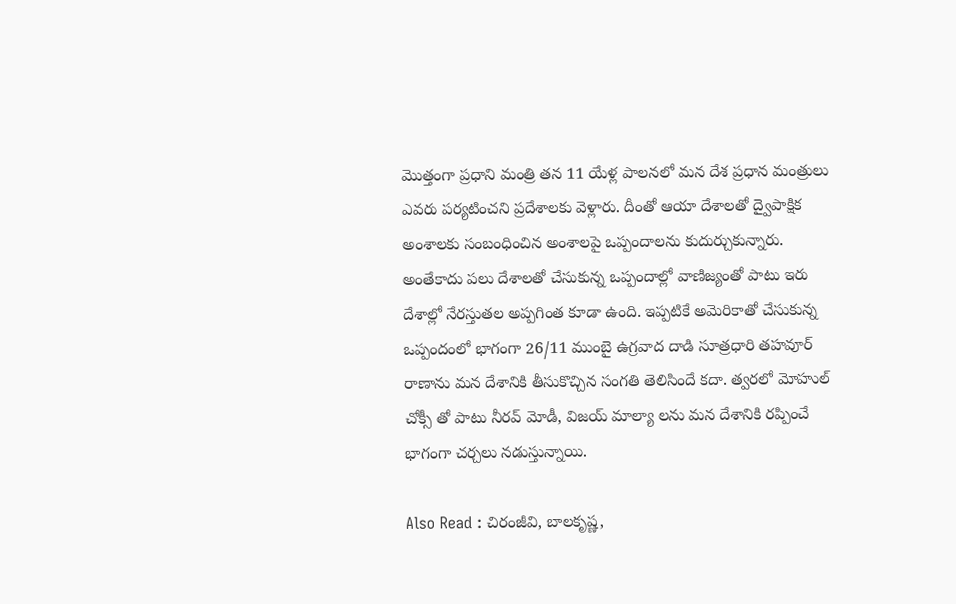మొత్తంగా ప్రధాని మంత్రి తన 11 యేళ్ల పాలనలో మన దేశ ప్రధాన మంత్రులు ఎవరు పర్యటించని ప్రదేశాలకు వెళ్లారు. దీంతో ఆయా దేశాలతో ద్వైపాక్షిక అంశాలకు సంబంధించిన అంశాలపై ఒప్పందాలను కుదుర్చుకున్నారు. అంతేకాదు పలు దేశాలతో చేసుకున్న ఒప్పందాల్లో వాణిజ్యంతో పాటు ఇరు దేశాల్లో నేరస్తుతల అప్పగింత కూడా ఉంది. ఇప్పటికే అమెరికాతో చేసుకున్న ఒప్పందంలో భాగంగా 26/11 ముంబై ఉగ్రవాద దాడి సూత్రధారి తహవూర్ రాణాను మన దేశానికి తీసుకొచ్చిన సంగతి తెలిసిందే కదా. త్వరలో మోహుల్ చోక్సీ తో పాటు నీరవ్ మోడీ, విజయ్ మాల్యా లను మన దేశానికి రప్పించే భాగంగా చర్చలు నడుస్తున్నాయి.

Also Read : చిరంజీవి, బాలకృష్ణ,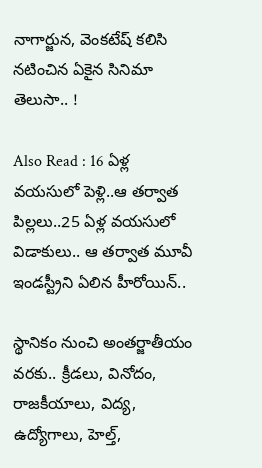నాగార్జున, వెంకటేష్ కలిసి నటించిన ఏకైన సినిమా తెలుసా.. !

Also Read : 16 ఏళ్ల వయసులో పెళ్లి..ఆ తర్వాత పిల్లలు..25 ఏళ్ల వయసులో విడాకులు.. ఆ తర్వాత మూవీ ఇండస్ట్రీని ఏలిన హీరోయిన్..

స్థానికం నుంచి అంతర్జాతీయం వరకు.. క్రీడలు, వినోదం, రాజకీయాలు, విద్య, ఉద్యోగాలు, హెల్త్,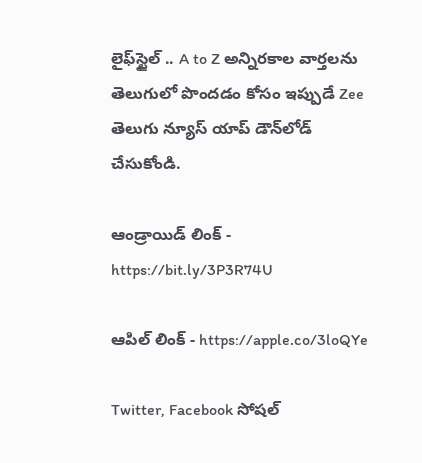లైఫ్‌స్టైల్ .. A to Z అన్నిరకాల వార్తలను తెలుగులో పొందడం కోసం ఇప్పుడే Zee తెలుగు న్యూస్ యాప్ డౌన్‌లోడ్ చేసుకోండి.

ఆండ్రాయిడ్ లింక్ - https://bit.ly/3P3R74U

ఆపిల్ లింక్ - https://apple.co/3loQYe

Twitter, Facebook సోషల్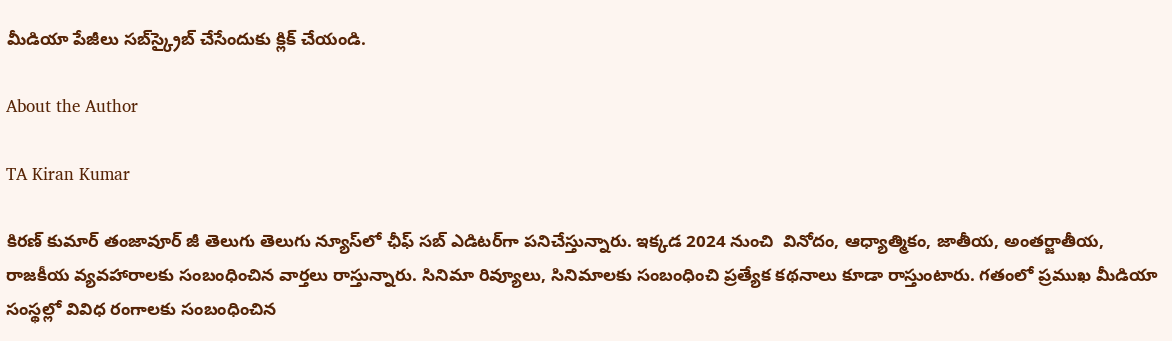మీడియా పేజీలు సబ్‌స్క్రైబ్ చేసేందుకు క్లిక్ చేయండి.

About the Author

TA Kiran Kumar

కిరణ్ కుమార్ తంజావూర్ జీ తెలుగు తెలుగు న్యూస్‌లో ఛీఫ్ సబ్ ఎడిటర్‌గా పనిచేస్తున్నారు. ఇక్కడ 2024 నుంచి  వినోదం, ఆధ్యాత్మికం, జాతీయ, అంతర్జాతీయ, రాజకీయ వ్యవహారాలకు సంబంధించిన వార్తలు రాస్తున్నారు. సినిమా రివ్యూలు, సినిమాలకు సంబంధించి ప్రత్యేక కథనాలు కూడా రాస్తుంటారు. గతంలో ప్రముఖ మీడియా సంస్థల్లో వివిధ రంగాలకు సంబంధించిన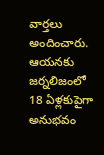వార్తలు అందించారు. ఆయనకు జర్నలిజంలో 18 ఏళ్లకుపైగా అనుభవం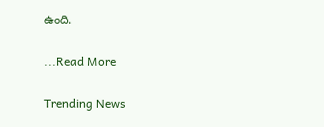ఉంది.

...Read More

Trending News